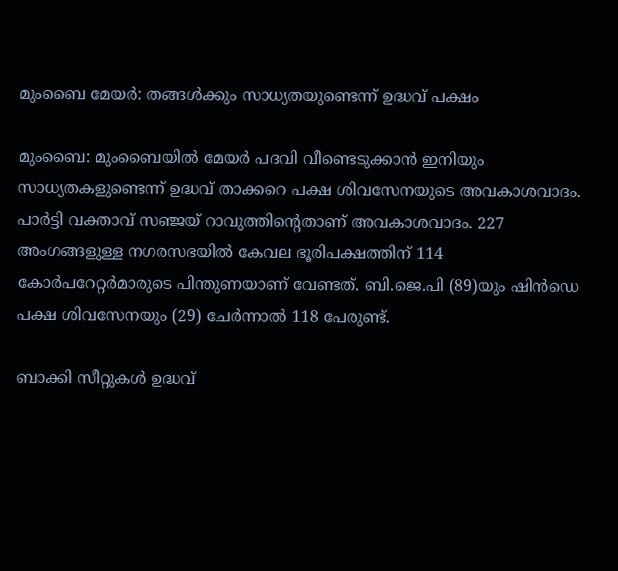മുംബൈ മേയർ: തങ്ങൾക്കും സാധ്യതയുണ്ടെന്ന് ഉദ്ധവ് പക്ഷം

മുംബൈ: മുംബൈയിൽ മേയർ പദവി വീണ്ടെടുക്കാൻ ഇനിയും സാധ്യതകളുണ്ടെന്ന് ഉദ്ധവ് താക്കറെ പക്ഷ ശിവസേനയുടെ അവകാശവാദം. പാർട്ടി വക്താവ് സഞ്ജയ് റാവുത്തിന്റെതാണ് അവകാശവാദം. 227 അംഗങ്ങളുള്ള നഗരസഭയിൽ കേവല ഭൂരിപക്ഷത്തിന് 114 കോർപറേറ്റർമാരുടെ പിന്തുണയാണ് വേണ്ടത്. ബി.ജെ.പി (89)യും ഷിൻഡെ പക്ഷ ശിവസേനയും (29) ചേർന്നാൽ 118 പേരുണ്ട്.

ബാക്കി സീറ്റുകൾ ഉദ്ധവ്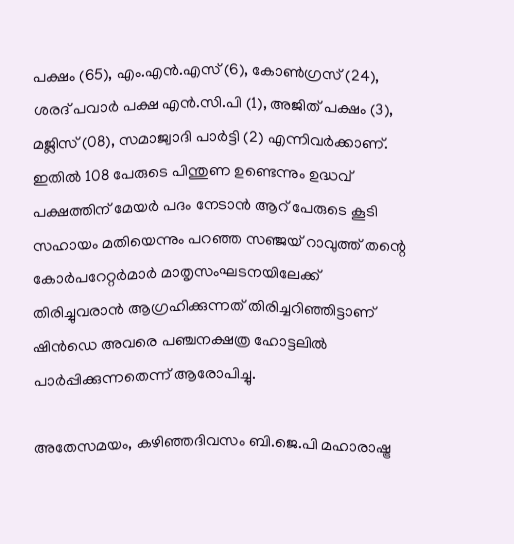പക്ഷം (65), എം.എൻ.എസ് (6), കോൺഗ്രസ് (24), ശരദ് പവാർ പക്ഷ എൻ.സി.പി (1), അജിത് പക്ഷം (3), മജ്ലിസ് (08), സമാജ്വാദി പാർട്ടി (2) എന്നിവർക്കാണ്. ഇതിൽ 108 പേരുടെ പിന്തുണ ഉണ്ടെന്നും ഉദ്ധവ് പക്ഷത്തിന് മേയർ പദം നേടാൻ ആറ് പേരുടെ കൂടി സഹായം മതിയെന്നും പറഞ്ഞ സഞ്ജയ് റാവുത്ത് തന്റെ കോർപറേറ്റർമാർ മാതൃസംഘടനയിലേക്ക് തിരിച്ചുവരാൻ ആഗ്രഹിക്കുന്നത് തിരിച്ചറിഞ്ഞിട്ടാണ് ഷിൻഡെ അവരെ പഞ്ചനക്ഷത്ര ഹോട്ടലിൽ പാർപ്പിക്കുന്നതെന്ന് ആരോപിച്ചു.

അതേസമയം, കഴിഞ്ഞദിവസം ബി.ജെ.പി മഹാരാഷ്ട്ര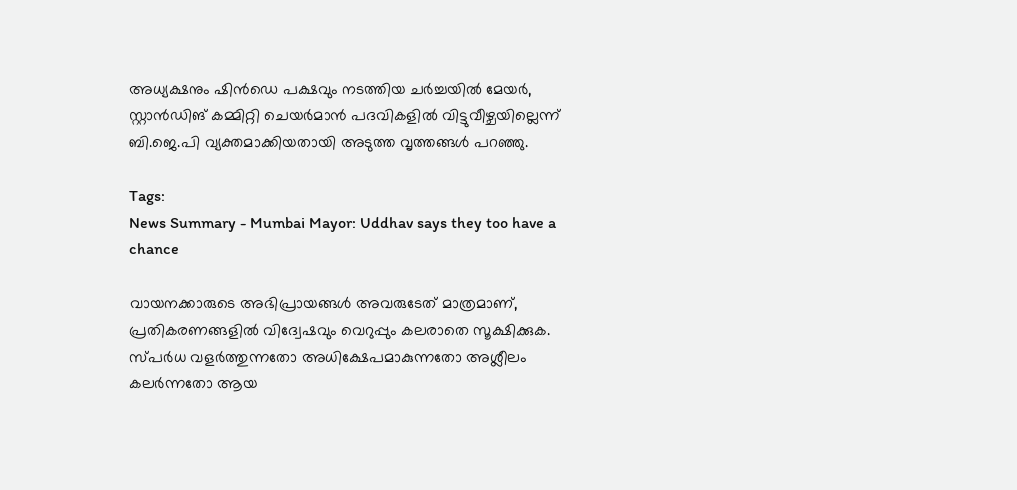അധ്യക്ഷനും ഷിൻഡെ പക്ഷവും നടത്തിയ ചർച്ചയിൽ മേയർ, സ്റ്റാൻഡിങ് കമ്മിറ്റി ചെയർമാൻ പദവികളിൽ വിട്ടുവീഴ്ചയില്ലെന്ന് ബി.ജെ.പി വ്യക്തമാക്കിയതായി അടുത്ത വൃത്തങ്ങൾ പറഞ്ഞു.

Tags:
News Summary - Mumbai Mayor: Uddhav says they too have a chance

വായനക്കാരുടെ അഭിപ്രായങ്ങള്‍ അവരുടേത് മാത്രമാണ്, പ്രതികരണങ്ങളിൽ വിദ്വേഷവും വെറുപ്പും കലരാതെ സൂക്ഷിക്കുക. സ്പർധ വളർത്തുന്നതോ അധിക്ഷേപമാകുന്നതോ അശ്ലീലം കലർന്നതോ ആയ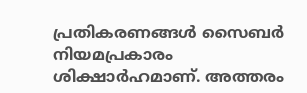പ്രതികരണങ്ങൾ സൈബർ നിയമപ്രകാരം ശിക്ഷാർഹമാണ്. അത്തരം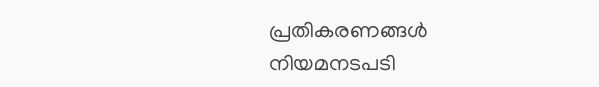പ്രതികരണങ്ങൾ നിയമനടപടി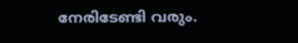നേരിടേണ്ടി വരും.